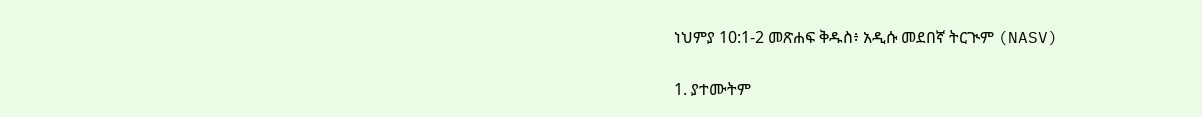ነህምያ 10:1-2 መጽሐፍ ቅዱስ፥ አዲሱ መደበኛ ትርጒም (NASV)

1. ያተሙትም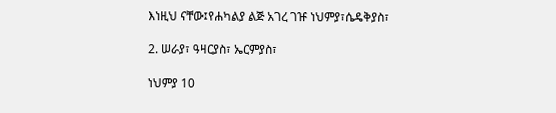እነዚህ ናቸው፤የሐካልያ ልጅ አገረ ገዡ ነህምያ፣ሴዴቅያስ፣

2. ሠራያ፣ ዓዛርያስ፣ ኤርምያስ፣

ነህምያ 10